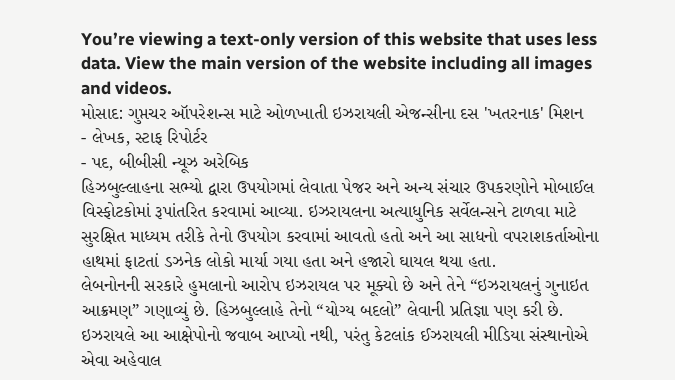You’re viewing a text-only version of this website that uses less data. View the main version of the website including all images and videos.
મોસાદ: ગુપ્તચર ઑપરેશન્સ માટે ઓળખાતી ઇઝરાયલી એજન્સીના દસ 'ખતરનાક' મિશન
- લેખક, સ્ટાફ રિપોર્ટર
- પદ, બીબીસી ન્યૂઝ અરેબિક
હિઝબુલ્લાહના સભ્યો દ્વારા ઉપયોગમાં લેવાતા પેજર અને અન્ય સંચાર ઉપકરણોને મોબાઈલ વિસ્ફોટકોમાં રૂપાંતરિત કરવામાં આવ્યા. ઇઝરાયલના અત્યાધુનિક સર્વેલન્સને ટાળવા માટે સુરક્ષિત માધ્યમ તરીકે તેનો ઉપયોગ કરવામાં આવતો હતો અને આ સાધનો વપરાશકર્તાઓના હાથમાં ફાટતાં ડઝનેક લોકો માર્યા ગયા હતા અને હજારો ઘાયલ થયા હતા.
લેબનોનની સરકારે હુમલાનો આરોપ ઇઝરાયલ પર મૂક્યો છે અને તેને “ઇઝરાયલનું ગુનાઇત આક્રમણ” ગણાવ્યું છે. હિઝબુલ્લાહે તેનો “યોગ્ય બદલો” લેવાની પ્રતિજ્ઞા પણ કરી છે.
ઇઝરાયલે આ આક્ષેપોનો જવાબ આપ્યો નથી, પરંતુ કેટલાંક ઈઝરાયલી મીડિયા સંસ્થાનોએ એવા અહેવાલ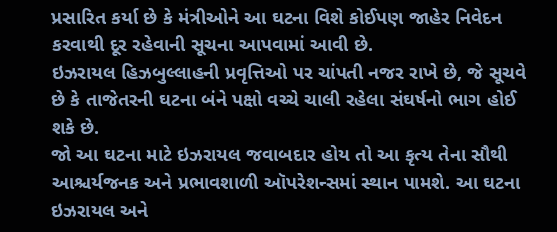પ્રસારિત કર્યા છે કે મંત્રીઓને આ ઘટના વિશે કોઈપણ જાહેર નિવેદન કરવાથી દૂર રહેવાની સૂચના આપવામાં આવી છે.
ઇઝરાયલ હિઝબુલ્લાહની પ્રવૃત્તિઓ પર ચાંપતી નજર રાખે છે, જે સૂચવે છે કે તાજેતરની ઘટના બંને પક્ષો વચ્ચે ચાલી રહેલા સંઘર્ષનો ભાગ હોઈ શકે છે.
જો આ ઘટના માટે ઇઝરાયલ જવાબદાર હોય તો આ કૃત્ય તેના સૌથી આશ્ચર્યજનક અને પ્રભાવશાળી ઑપરેશન્સમાં સ્થાન પામશે. આ ઘટના ઇઝરાયલ અને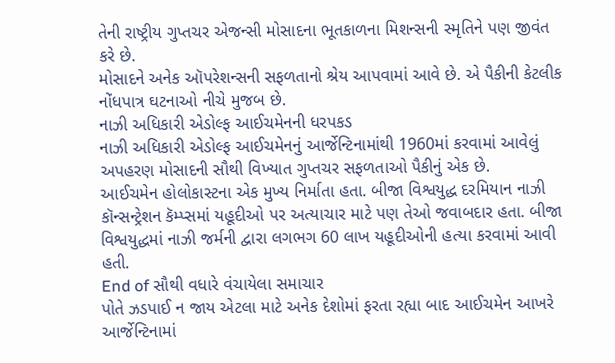તેની રાષ્ટ્રીય ગુપ્તચર એજન્સી મોસાદના ભૂતકાળના મિશન્સની સ્મૃતિને પણ જીવંત કરે છે.
મોસાદને અનેક ઑપરેશન્સની સફળતાનો શ્રેય આપવામાં આવે છે. એ પૈકીની કેટલીક નોંધપાત્ર ઘટનાઓ નીચે મુજબ છે.
નાઝી અધિકારી એડોલ્ફ આઈચમેનની ધરપકડ
નાઝી અધિકારી એડોલ્ફ આઈચમેનનું આર્જેન્ટિનામાંથી 1960માં કરવામાં આવેલું અપહરણ મોસાદની સૌથી વિખ્યાત ગુપ્તચર સફળતાઓ પૈકીનું એક છે.
આઈચમેન હોલોકાસ્ટના એક મુખ્ય નિર્માતા હતા. બીજા વિશ્વયુદ્ધ દરમિયાન નાઝી કૉન્સન્ટ્રેશન કૅમ્પ્સમાં યહૂદીઓ પર અત્યાચાર માટે પણ તેઓ જવાબદાર હતા. બીજા વિશ્વયુદ્ધમાં નાઝી જર્મની દ્વારા લગભગ 60 લાખ યહૂદીઓની હત્યા કરવામાં આવી હતી.
End of સૌથી વધારે વંચાયેલા સમાચાર
પોતે ઝડપાઈ ન જાય એટલા માટે અનેક દેશોમાં ફરતા રહ્યા બાદ આઈચમેન આખરે આર્જેન્ટિનામાં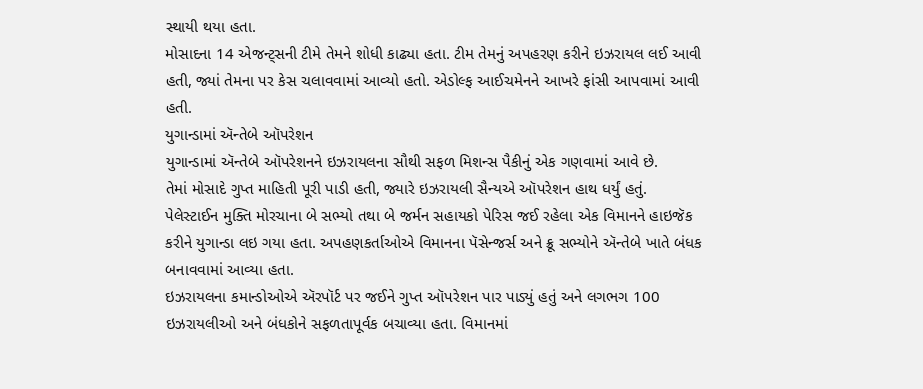સ્થાયી થયા હતા.
મોસાદના 14 એજન્ટ્સની ટીમે તેમને શોધી કાઢ્યા હતા. ટીમ તેમનું અપહરણ કરીને ઇઝરાયલ લઈ આવી હતી, જ્યાં તેમના પર કેસ ચલાવવામાં આવ્યો હતો. એડોલ્ફ આઈચમેનને આખરે ફાંસી આપવામાં આવી હતી.
યુગાન્ડામાં ઍન્તેબે ઑપરેશન
યુગાન્ડામાં ઍન્તેબે ઑપરેશનને ઇઝરાયલના સૌથી સફળ મિશન્સ પૈકીનું એક ગણવામાં આવે છે.
તેમાં મોસાદે ગુપ્ત માહિતી પૂરી પાડી હતી, જ્યારે ઇઝરાયલી સૈન્યએ ઑપરેશન હાથ ધર્યું હતું.
પેલેસ્ટાઈન મુક્તિ મોરચાના બે સભ્યો તથા બે જર્મન સહાયકો પેરિસ જઈ રહેલા એક વિમાનને હાઇજૅક કરીને યુગાન્ડા લઇ ગયા હતા. અપહણકર્તાઓએ વિમાનના પૅસેન્જર્સ અને ક્રૂ સભ્યોને ઍન્તેબે ખાતે બંધક બનાવવામાં આવ્યા હતા.
ઇઝરાયલના કમાન્ડોઓએ ઍરપૉર્ટ પર જઈને ગુપ્ત ઑપરેશન પાર પાડ્યું હતું અને લગભગ 100 ઇઝરાયલીઓ અને બંધકોને સફળતાપૂર્વક બચાવ્યા હતા. વિમાનમાં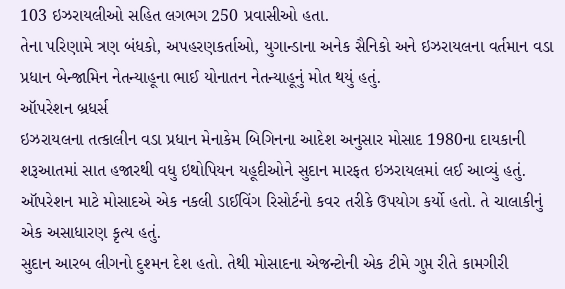103 ઇઝરાયલીઓ સહિત લગભગ 250 પ્રવાસીઓ હતા.
તેના પરિણામે ત્રણ બંધકો, અપહરણકર્તાઓ, યુગાન્ડાના અનેક સૈનિકો અને ઇઝરાયલના વર્તમાન વડા પ્રધાન બેન્જામિન નેતન્યાહૂના ભાઈ યોનાતન નેતન્યાહૂનું મોત થયું હતું.
ઑપરેશન બ્રધર્સ
ઇઝરાયલના તત્કાલીન વડા પ્રધાન મેનાકેમ બિગિનના આદેશ અનુસાર મોસાદ 1980ના દાયકાની શરૂઆતમાં સાત હજારથી વધુ ઇથોપિયન યહૂદીઓને સુદાન મારફત ઇઝરાયલમાં લઈ આવ્યું હતું. ઑપરેશન માટે મોસાદએ એક નકલી ડાઈવિંગ રિસોર્ટનો કવર તરીકે ઉપયોગ કર્યો હતો. તે ચાલાકીનું એક અસાધારણ કૃત્ય હતું.
સુદાન આરબ લીગનો દુશ્મન દેશ હતો. તેથી મોસાદના એજન્ટોની એક ટીમે ગુપ્ત રીતે કામગીરી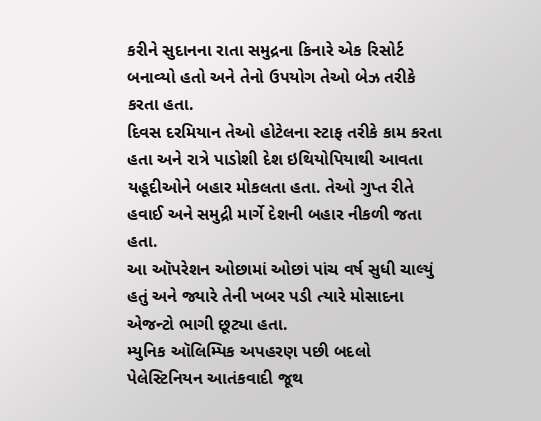કરીને સુદાનના રાતા સમુદ્રના કિનારે એક રિસોર્ટ બનાવ્યો હતો અને તેનો ઉપયોગ તેઓ બેઝ તરીકે કરતા હતા.
દિવસ દરમિયાન તેઓ હોટેલના સ્ટાફ તરીકે કામ કરતા હતા અને રાત્રે પાડોશી દેશ ઇથિયોપિયાથી આવતા યહૂદીઓને બહાર મોકલતા હતા. તેઓ ગુપ્ત રીતે હવાઈ અને સમુદ્રી માર્ગે દેશની બહાર નીકળી જતા હતા.
આ ઑપરેશન ઓછામાં ઓછાં પાંચ વર્ષ સુધી ચાલ્યું હતું અને જ્યારે તેની ખબર પડી ત્યારે મોસાદના એજન્ટો ભાગી છૂટ્યા હતા.
મ્યુનિક ઑલિમ્પિક અપહરણ પછી બદલો
પેલેસ્ટિનિયન આતંકવાદી જૂથ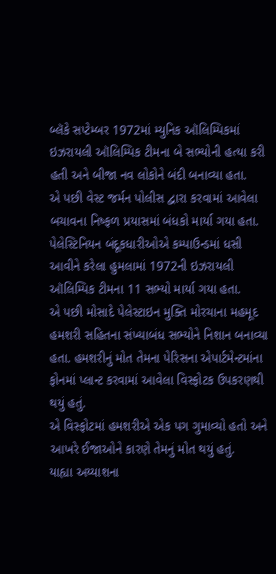બ્લૅકે સપ્ટેમ્બર 1972માં મ્યુનિક ઑલિમ્પિકમાં ઇઝરાયલી ઑલિમ્પિક ટીમના બે સભ્યોની હત્યા કરી હતી અને બીજા નવ લોકોને બંદી બનાવ્યા હતા.
એ પછી વેસ્ટ જર્મન પોલીસ દ્વારા કરવામાં આવેલા બચાવના નિષ્ફળ પ્રયાસમાં બંધકો માર્યા ગયા હતા.
પેલેસ્ટિનિયન બંદૂકધારીઓએ કમ્પાઉન્ડમાં ધસી આવીને કરેલા હુમલામાં 1972ની ઇઝરાયલી ઑલિમ્પિક ટીમના 11 સભ્યો માર્યા ગયા હતા.
એ પછી મોસાદે પેલેસ્ટાઇન મુક્તિ મોરચાના મહમૂદ હમશરી સહિતના સંખ્યાબંધ સભ્યોને નિશાન બનાવ્યા હતા. હમશરીનું મોત તેમના પેરિસના એપાર્ટમેન્ટમાંના ફોનમાં પ્લાન્ટ કરવામાં આવેલા વિસ્ફોટક ઉપકરણથી થયું હતું.
એ વિસ્ફોટમાં હમશરીએ એક પગ ગુમાવ્યો હતો અને આખરે ઈજાઓને કારણે તેમનું મોત થયું હતું.
યાહ્યા અય્યાશના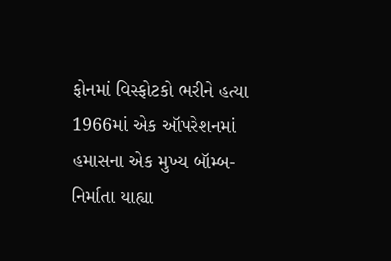ફોનમાં વિસ્ફોટકો ભરીને હત્યા
1966માં એક ઑપરેશનમાં હમાસના એક મુખ્ય બૉમ્બ-નિર્માતા યાહ્યા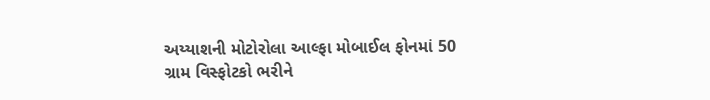અય્યાશની મોટોરોલા આલ્ફા મોબાઈલ ફોનમાં 50 ગ્રામ વિસ્ફોટકો ભરીને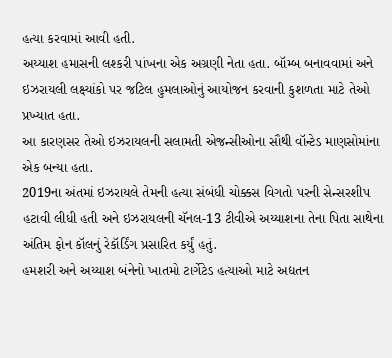હત્યા કરવામાં આવી હતી.
અય્યાશ હમાસની લશ્કરી પાંખના એક અગ્રણી નેતા હતા. બૉમ્બ બનાવવામાં અને ઇઝરાયલી લક્ષ્યાંકો પર જટિલ હુમલાઓનું આયોજન કરવાની કુશળતા માટે તેઓ પ્રખ્યાત હતા.
આ કારણસર તેઓ ઇઝરાયલની સલામતી એજન્સીઓના સૌથી વૉન્ટેડ માણસોમાંના એક બન્યા હતા.
2019ના અંતમાં ઇઝરાયલે તેમની હત્યા સંબંધી ચોક્કસ વિગતો પરની સેન્સરશીપ હટાવી લીધી હતી અને ઇઝરાયલની ચૅનલ-13 ટીવીએ અય્યાશના તેના પિતા સાથેના અંતિમ ફોન કૉલનું રેકૉર્ડિંગ પ્રસારિત કર્યું હતું.
હમશરી અને અય્યાશ બંનેનો ખાતમો ટાર્ગેટેડ હત્યાઓ માટે અદ્યતન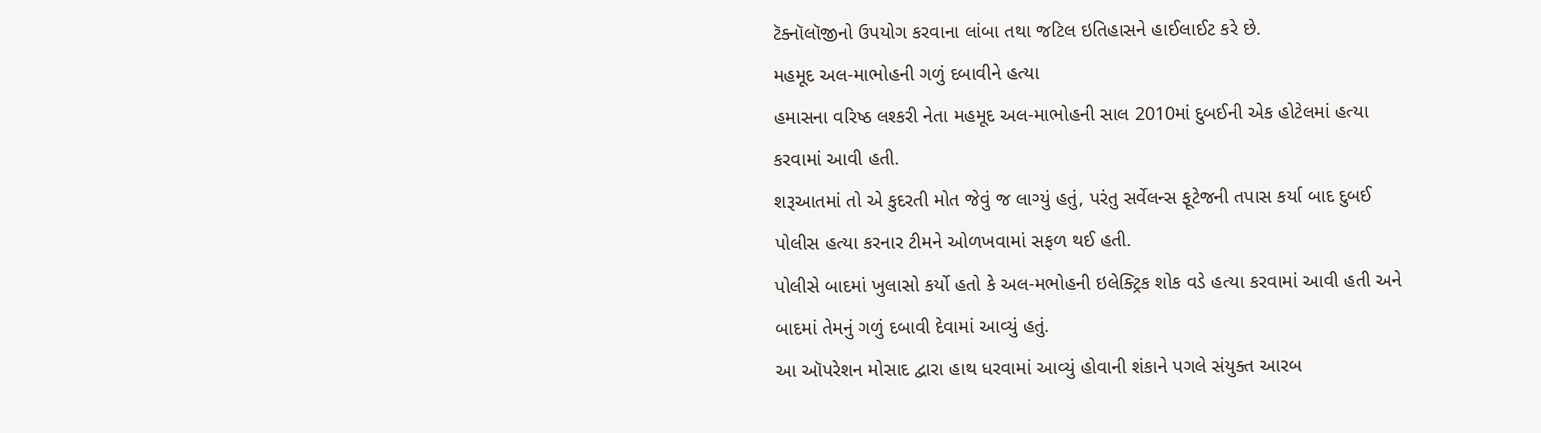ટૅક્નૉલૉજીનો ઉપયોગ કરવાના લાંબા તથા જટિલ ઇતિહાસને હાઈલાઈટ કરે છે.
મહમૂદ અલ-માભોહની ગળું દબાવીને હત્યા
હમાસના વરિષ્ઠ લશ્કરી નેતા મહમૂદ અલ-માભોહની સાલ 2010માં દુબઈની એક હોટેલમાં હત્યા કરવામાં આવી હતી.
શરૂઆતમાં તો એ કુદરતી મોત જેવું જ લાગ્યું હતું, પરંતુ સર્વેલન્સ ફૂટેજની તપાસ કર્યા બાદ દુબઈ પોલીસ હત્યા કરનાર ટીમને ઓળખવામાં સફળ થઈ હતી.
પોલીસે બાદમાં ખુલાસો કર્યો હતો કે અલ-મભોહની ઇલેક્ટ્રિક શોક વડે હત્યા કરવામાં આવી હતી અને બાદમાં તેમનું ગળું દબાવી દેવામાં આવ્યું હતું.
આ ઑપરેશન મોસાદ દ્વારા હાથ ધરવામાં આવ્યું હોવાની શંકાને પગલે સંયુક્ત આરબ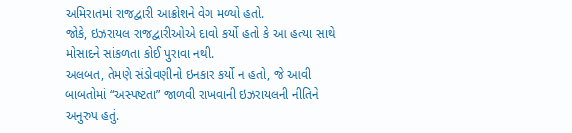અમિરાતમાં રાજદ્વારી આક્રોશને વેગ મળ્યો હતો.
જોકે, ઇઝરાયલ રાજદ્વારીઓએ દાવો કર્યો હતો કે આ હત્યા સાથે મોસાદને સાંકળતા કોઈ પુરાવા નથી.
અલબત, તેમણે સંડોવણીનો ઇનકાર કર્યો ન હતો, જે આવી બાબતોમાં “અસ્પષ્ટતા” જાળવી રાખવાની ઇઝરાયલની નીતિને અનુરુપ હતું.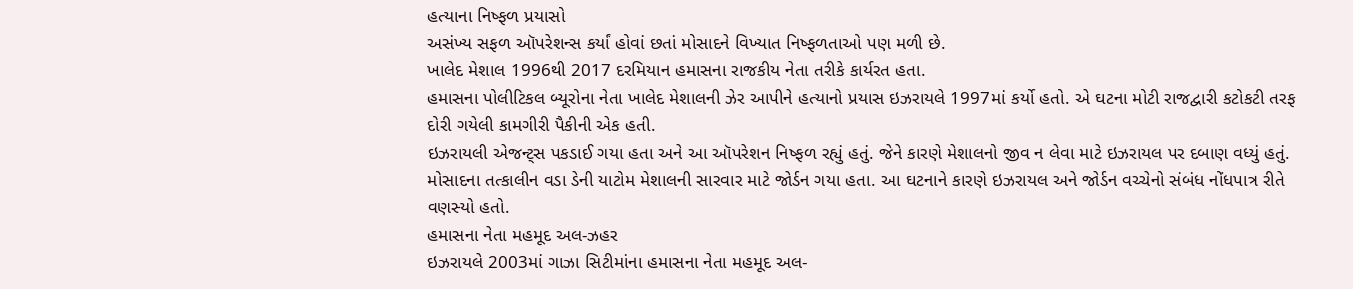હત્યાના નિષ્ફળ પ્રયાસો
અસંખ્ય સફળ ઑપરેશન્સ કર્યાં હોવાં છતાં મોસાદને વિખ્યાત નિષ્ફળતાઓ પણ મળી છે.
ખાલેદ મેશાલ 1996થી 2017 દરમિયાન હમાસના રાજકીય નેતા તરીકે કાર્યરત હતા.
હમાસના પોલીટિકલ બ્યૂરોના નેતા ખાલેદ મેશાલની ઝેર આપીને હત્યાનો પ્રયાસ ઇઝરાયલે 1997માં કર્યો હતો. એ ઘટના મોટી રાજદ્વારી કટોકટી તરફ દોરી ગયેલી કામગીરી પૈકીની એક હતી.
ઇઝરાયલી એજન્ટ્સ પકડાઈ ગયા હતા અને આ ઑપરેશન નિષ્ફળ રહ્યું હતું. જેને કારણે મેશાલનો જીવ ન લેવા માટે ઇઝરાયલ પર દબાણ વધ્યું હતું.
મોસાદના તત્કાલીન વડા ડેની યાટોમ મેશાલની સારવાર માટે જોર્ડન ગયા હતા. આ ઘટનાને કારણે ઇઝરાયલ અને જોર્ડન વચ્ચેનો સંબંધ નોંધપાત્ર રીતે વણસ્યો હતો.
હમાસના નેતા મહમૂદ અલ-ઝહર
ઇઝરાયલે 2003માં ગાઝા સિટીમાંના હમાસના નેતા મહમૂદ અલ-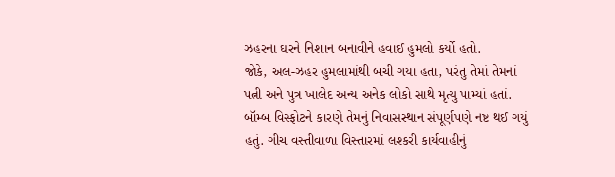ઝહરના ઘરને નિશાન બનાવીને હવાઈ હુમલો કર્યો હતો.
જોકે, અલ-ઝહર હુમલામાંથી બચી ગયા હતા, પરંતુ તેમાં તેમનાં પત્ની અને પુત્ર ખાલેદ અન્ય અનેક લોકો સાથે મૃત્યુ પામ્યાં હતાં.
બૉમ્બ વિસ્ફોટને કારણે તેમનું નિવાસસ્થાન સંપૂર્ણપણે નષ્ટ થઈ ગયું હતું. ગીચ વસ્તીવાળા વિસ્તારમાં લશ્કરી કાર્યવાહીનું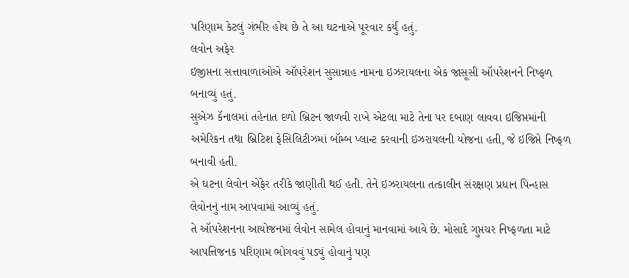પરિણામ કેટલું ગંભીર હોય છે તે આ ઘટનાએ પૂરવાર કર્યું હતું.
લવોન અફેર
ઇજીપ્તના સત્તાવાળાઓએ ઑપરેશન સુસાન્નાહ નામના ઇઝરાયલના એક જાસૂસી ઑપરેશનને નિષ્ફળ બનાવ્યું હતું.
સુએઝ કૅનાલમાં તહેનાત દળો બ્રિટન જાળવી રાખે એટલા માટે તેના પર દબાણ લાવવા ઇજિપ્તમાંની અમેરિકન તથા બ્રિટિશ ફેસિલિટીઝમાં બૉમ્બ પ્લાન્ટ કરવાની ઇઝરાયલની યોજના હતી, જે ઇજિપ્તે નિષ્ફળ બનાવી હતી.
એ ઘટના લેવોન એફેર તરીકે જાણીતી થઈ હતી. તેને ઇઝરાયલના તત્કાલીન સંરક્ષણ પ્રધાન પિન્હાસ લેવોનનું નામ આપવામાં આવ્યું હતું.
તે ઑપરેશનના આયોજનમાં લેવોન સામેલ હોવાનું માનવામાં આવે છે. મોસાદે ગુપ્તચર નિષ્ફળતા માટે આપત્તિજનક પરિણામ ભોગવવું પડ્યું હોવાનું પણ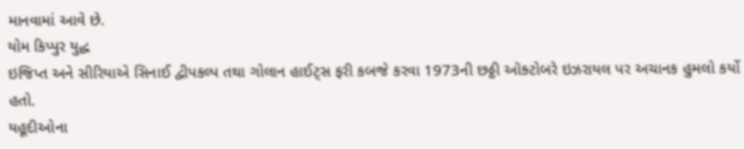માનવામાં આવે છે.
યોમ કિપ્પુર યુદ્ધ
ઇજિપ્ત અને સીરિયાએ સિનાઈ દ્વીપકલ્પ તથા ગોલાન હાઈટ્સ ફરી કબજે કરવા 1973ની છઠ્ઠી ઑક્ટોબરે ઇઝરાયલ પર અચાનક હુમલો કર્યો હતો.
યહૂદીઓના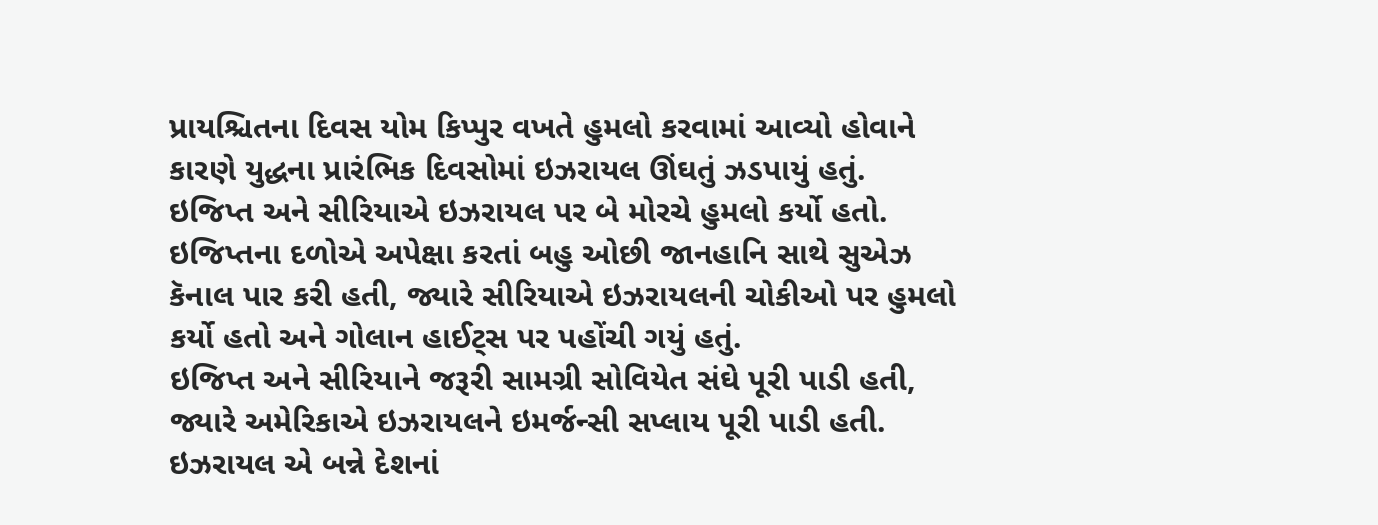પ્રાયશ્ચિતના દિવસ યોમ કિપ્પુર વખતે હુમલો કરવામાં આવ્યો હોવાને કારણે યુદ્ધના પ્રારંભિક દિવસોમાં ઇઝરાયલ ઊંઘતું ઝડપાયું હતું.
ઇજિપ્ત અને સીરિયાએ ઇઝરાયલ પર બે મોરચે હુમલો કર્યો હતો. ઇજિપ્તના દળોએ અપેક્ષા કરતાં બહુ ઓછી જાનહાનિ સાથે સુએઝ કૅનાલ પાર કરી હતી, જ્યારે સીરિયાએ ઇઝરાયલની ચોકીઓ પર હુમલો કર્યો હતો અને ગોલાન હાઈટ્સ પર પહોંચી ગયું હતું.
ઇજિપ્ત અને સીરિયાને જરૂરી સામગ્રી સોવિયેત સંઘે પૂરી પાડી હતી, જ્યારે અમેરિકાએ ઇઝરાયલને ઇમર્જન્સી સપ્લાય પૂરી પાડી હતી.
ઇઝરાયલ એ બન્ને દેશનાં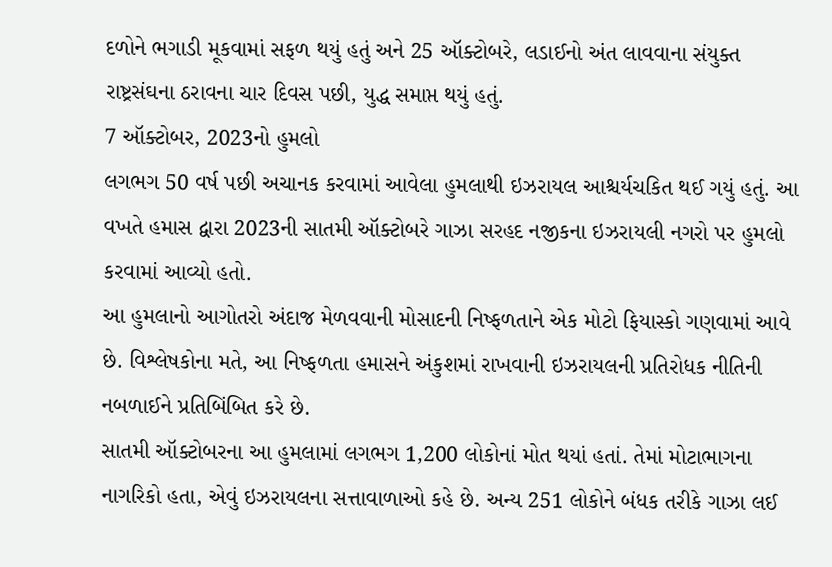દળોને ભગાડી મૂકવામાં સફળ થયું હતું અને 25 ઑક્ટોબરે, લડાઈનો અંત લાવવાના સંયુક્ત રાષ્ટ્રસંઘના ઠરાવના ચાર દિવસ પછી, યુદ્ધ સમાપ્ત થયું હતું.
7 ઑક્ટોબર, 2023નો હુમલો
લગભગ 50 વર્ષ પછી અચાનક કરવામાં આવેલા હુમલાથી ઇઝરાયલ આશ્ચર્યચકિત થઈ ગયું હતું. આ વખતે હમાસ દ્વારા 2023ની સાતમી ઑક્ટોબરે ગાઝા સરહદ નજીકના ઇઝરાયલી નગરો પર હુમલો કરવામાં આવ્યો હતો.
આ હુમલાનો આગોતરો અંદાજ મેળવવાની મોસાદની નિષ્ફળતાને એક મોટો ફિયાસ્કો ગણવામાં આવે છે. વિશ્લેષકોના મતે, આ નિષ્ફળતા હમાસને અંકુશમાં રાખવાની ઇઝરાયલની પ્રતિરોધક નીતિની નબળાઈને પ્રતિબિંબિત કરે છે.
સાતમી ઑક્ટોબરના આ હુમલામાં લગભગ 1,200 લોકોનાં મોત થયાં હતાં. તેમાં મોટાભાગના નાગરિકો હતા, એવું ઇઝરાયલના સત્તાવાળાઓ કહે છે. અન્ય 251 લોકોને બંધક તરીકે ગાઝા લઈ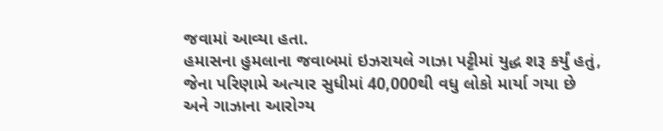જવામાં આવ્યા હતા.
હમાસના હુમલાના જવાબમાં ઇઝરાયલે ગાઝા પટ્ટીમાં યુદ્ધ શરૂ કર્યું હતું, જેના પરિણામે અત્યાર સુધીમાં 40,000થી વધુ લોકો માર્યા ગયા છે અને ગાઝાના આરોગ્ય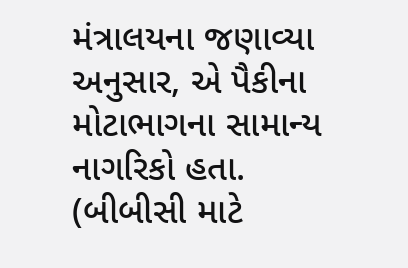મંત્રાલયના જણાવ્યા અનુસાર, એ પૈકીના મોટાભાગના સામાન્ય નાગરિકો હતા.
(બીબીસી માટે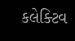કલેક્ટિવ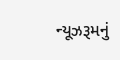ન્યૂઝરૂમનું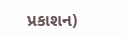પ્રકાશન)